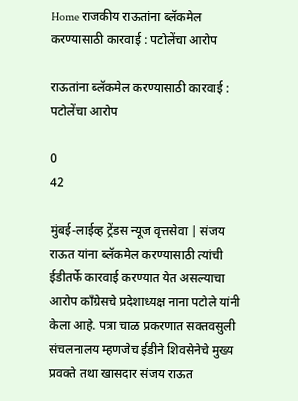Home राजकीय राऊतांना ब्लॅकमेल करण्यासाठी कारवाई : पटोलेंचा आरोप

राऊतांना ब्लॅकमेल करण्यासाठी कारवाई : पटोलेंचा आरोप

0
42

मुंबई-लाईव्ह ट्रेंडस न्यूज वृत्तसेवा | संजय राऊत यांना ब्लॅकमेल करण्यासाठी त्यांची ईडीतर्फे कारवाई करण्यात येत असल्याचा आरोप कॉंग्रेसचे प्रदेशाध्यक्ष नाना पटोले यांनी केला आहे. पत्रा चाळ प्रकरणात सक्तवसुली संचलनालय म्हणजेच ईडीने शिवसेनेचे मुख्य प्रवक्ते तथा खासदार संजय राऊत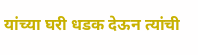यांच्या घरी धडक देऊन त्यांची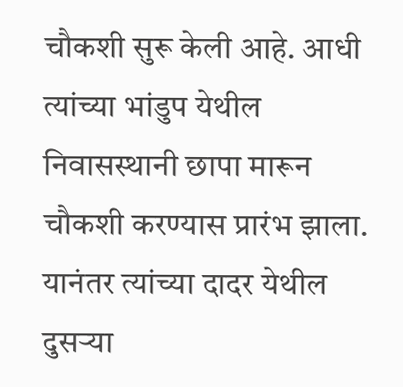चौकशी सुरू केली आहे. आधी त्यांच्या भांडुप येथील निवासस्थानी छापा मारून चौकशी करण्यास प्रारंभ झाला. यानंतर त्यांच्या दादर येथील दुसर्‍या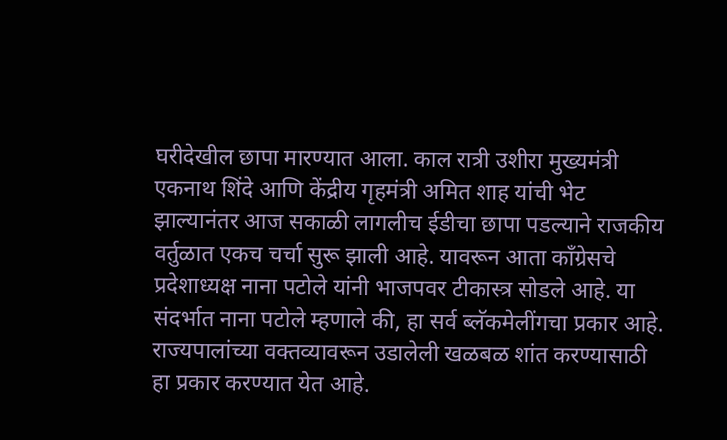घरीदेखील छापा मारण्यात आला. काल रात्री उशीरा मुख्यमंत्री एकनाथ शिंदे आणि केंद्रीय गृहमंत्री अमित शाह यांची भेट झाल्यानंतर आज सकाळी लागलीच ईडीचा छापा पडल्याने राजकीय वर्तुळात एकच चर्चा सुरू झाली आहे. यावरून आता कॉंग्रेसचे प्रदेशाध्यक्ष नाना पटोले यांनी भाजपवर टीकास्त्र सोडले आहे. या संदर्भात नाना पटोले म्हणाले की, हा सर्व ब्लॅकमेलींगचा प्रकार आहे. राज्यपालांच्या वक्तव्यावरून उडालेली खळबळ शांत करण्यासाठी हा प्रकार करण्यात येत आहे.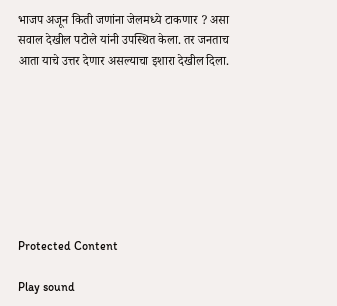भाजप अजून किती जणांना जेलमध्ये टाकणार ? असा सवाल देखील पटोले यांनी उपस्थित केला. तर जनताच आता याचे उत्तर देणार असल्याचा इशारा देखील दिला.








Protected Content

Play sound